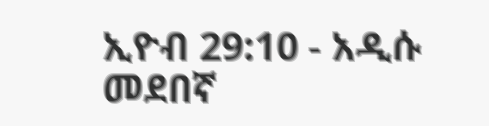ኢዮብ 29:10 - አዲሱ መደበኛ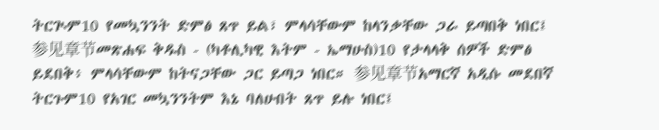ትርጒም10 የመኳንንት ድምፅ ጸጥ ይል፣ ምላሳቸውም ከላንቃቸው ጋራ ይጣበቅ ነበር፤ 参见章节መጽሐፍ ቅዱስ - (ካቶሊካዊ እትም - ኤማሁስ)10 የታላላቅ ሰዎች ድምፅ ይደበቅ፥ ምላሳቸውም ከትናጋቸው ጋር ይጣጋ ነበር። 参见章节አማርኛ አዲሱ መደበኛ ትርጉም10 የአገር መኳንንትም እኔ ባለሁበት ጸጥ ይሉ ነበር፤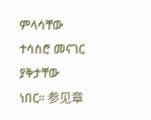ምላሳቸው ተሳስሮ መናገር ያቅታቸው ነበር። 参见章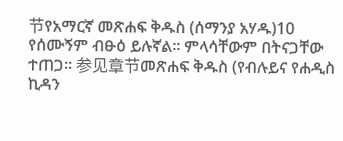节የአማርኛ መጽሐፍ ቅዱስ (ሰማንያ አሃዱ)10 የሰሙኝም ብፁዕ ይሉኛል። ምላሳቸውም በትናጋቸው ተጠጋ። 参见章节መጽሐፍ ቅዱስ (የብሉይና የሐዲስ ኪዳን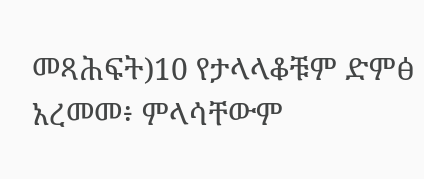መጻሕፍት)10 የታላላቆቹም ድምፅ አረመመ፥ ምላሳቸውም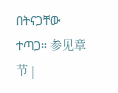በትናጋቸው ተጣጋ። 参见章节 |